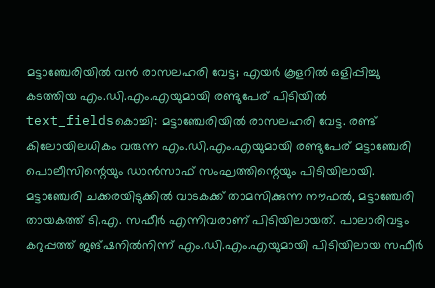മട്ടാഞ്ചേരിയിൽ വൻ രാസലഹരി വേട്ട; എയർ കൂളറിൽ ഒളിപ്പിച്ചു കടത്തിയ എം.ഡി.എം.എയുമായി രണ്ടുപേര് പിടിയിൽ
text_fieldsകൊച്ചി: മട്ടാഞ്ചേരിയിൽ രാസലഹരി വേട്ട. രണ്ട് കിലോയിലധികം വരുന്ന എം.ഡി.എം.എയുമായി രണ്ടുപേര് മട്ടാഞ്ചേരി പൊലീസിന്റെയും ഡാൻസാഫ് സംഘത്തിന്റെയും പിടിയിലായി. മട്ടാഞ്ചേരി ചക്കരയിടുക്കിൽ വാടകക്ക് താമസിക്കുന്ന നൗഫൽ, മട്ടാഞ്ചേരി തായകത്ത് ടി.എ. സഫീർ എന്നിവരാണ് പിടിയിലായത്. പാലാരിവട്ടം കറുപ്പത്ത് ജങ്ഷനിൽനിന്ന് എം.ഡി.എം.എയുമായി പിടിയിലായ സഫീർ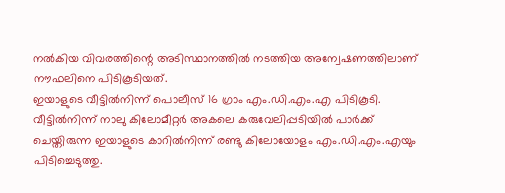നൽകിയ വിവരത്തിന്റെ അടിസ്ഥാനത്തിൽ നടത്തിയ അന്വേഷണത്തിലാണ് നൗഫലിനെ പിടികൂടിയത്.
ഇയാളുടെ വീട്ടിൽനിന്ന് പൊലീസ് 16 ഗ്രാം എം.ഡി.എം.എ പിടികൂടി. വീട്ടിൽനിന്ന് നാലു കിലോമീറ്റർ അകലെ കരുവേലിപ്പടിയിൽ പാർക്ക് ചെയ്തിരുന്ന ഇയാളുടെ കാറിൽനിന്ന് രണ്ടു കിലോയോളം എം.ഡി.എം.എയും പിടിച്ചെടുത്തു.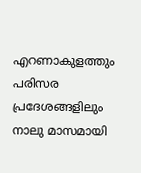എറണാകുളത്തും പരിസര പ്രദേശങ്ങളിലും നാലു മാസമായി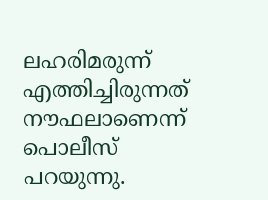ലഹരിമരുന്ന് എത്തിച്ചിരുന്നത് നൗഫലാണെന്ന് പൊലീസ് പറയുന്നു.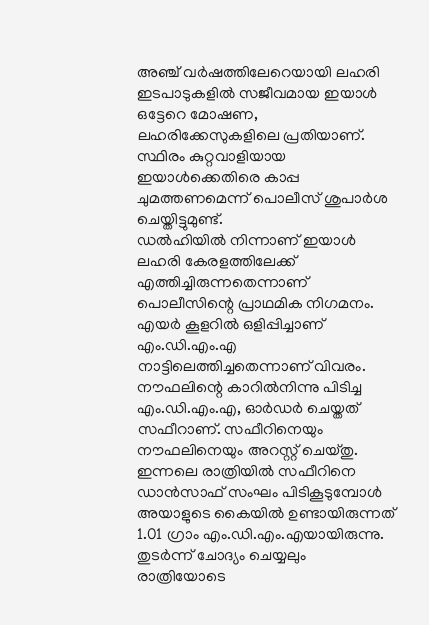അഞ്ച് വർഷത്തിലേറെയായി ലഹരി ഇടപാടുകളിൽ സജീവമായ ഇയാൾ ഒട്ടേറെ മോഷണ, ലഹരിക്കേസുകളിലെ പ്രതിയാണ്. സ്ഥിരം കുറ്റവാളിയായ ഇയാൾക്കെതിരെ കാപ്പ ചുമത്തണമെന്ന് പൊലീസ് ശുപാർശ ചെയ്തിട്ടുമുണ്ട്.
ഡൽഹിയിൽ നിന്നാണ് ഇയാൾ ലഹരി കേരളത്തിലേക്ക് എത്തിച്ചിരുന്നതെന്നാണ് പൊലീസിന്റെ പ്രാഥമിക നിഗമനം. എയർ കൂളറിൽ ഒളിപ്പിച്ചാണ് എം.ഡി.എം.എ നാട്ടിലെത്തിച്ചതെന്നാണ് വിവരം. നൗഫലിന്റെ കാറിൽനിന്നു പിടിച്ച എം.ഡി.എം.എ, ഓർഡർ ചെയ്തത് സഫീറാണ്. സഫീറിനെയും നൗഫലിനെയും അറസ്റ്റ് ചെയ്തു. ഇന്നലെ രാത്രിയിൽ സഫീറിനെ ഡാൻസാഫ് സംഘം പിടികൂടുമ്പോൾ അയാളുടെ കൈയിൽ ഉണ്ടായിരുന്നത് 1.01 ഗ്രാം എം.ഡി.എം.എയായിരുന്നു. തുടർന്ന് ചോദ്യം ചെയ്യലും രാത്രിയോടെ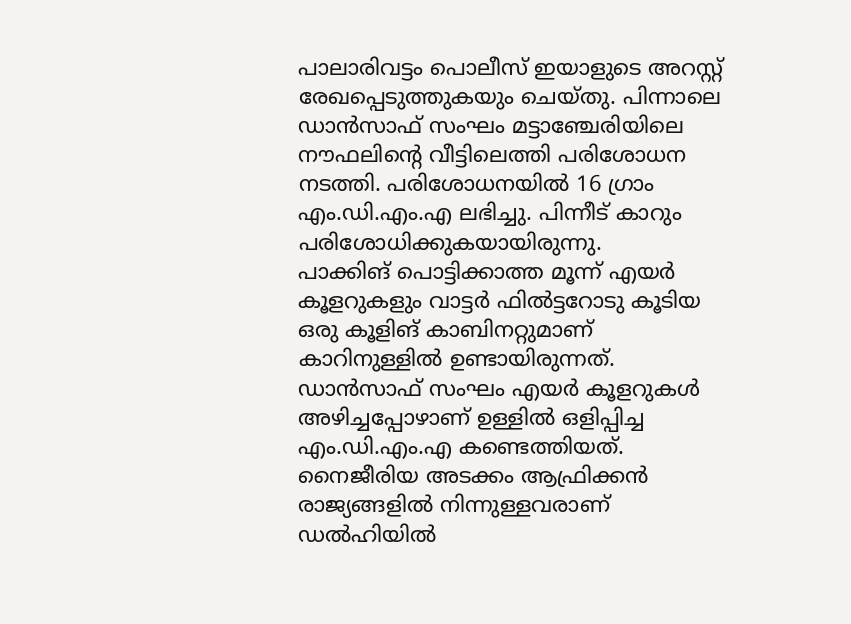പാലാരിവട്ടം പൊലീസ് ഇയാളുടെ അറസ്റ്റ് രേഖപ്പെടുത്തുകയും ചെയ്തു. പിന്നാലെ ഡാൻസാഫ് സംഘം മട്ടാഞ്ചേരിയിലെ നൗഫലിന്റെ വീട്ടിലെത്തി പരിശോധന നടത്തി. പരിശോധനയിൽ 16 ഗ്രാം എം.ഡി.എം.എ ലഭിച്ചു. പിന്നീട് കാറും പരിശോധിക്കുകയായിരുന്നു.
പാക്കിങ് പൊട്ടിക്കാത്ത മൂന്ന് എയർ കൂളറുകളും വാട്ടർ ഫിൽട്ടറോടു കൂടിയ ഒരു കൂളിങ് കാബിനറ്റുമാണ് കാറിനുള്ളിൽ ഉണ്ടായിരുന്നത്. ഡാൻസാഫ് സംഘം എയർ കൂളറുകൾ അഴിച്ചപ്പോഴാണ് ഉള്ളിൽ ഒളിപ്പിച്ച എം.ഡി.എം.എ കണ്ടെത്തിയത്. നൈജീരിയ അടക്കം ആഫ്രിക്കൻ രാജ്യങ്ങളിൽ നിന്നുള്ളവരാണ് ഡൽഹിയിൽ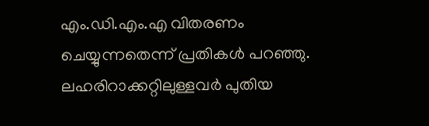എം.ഡി.എം.എ വിതരണം ചെയ്യുന്നതെന്ന് പ്രതികൾ പറഞ്ഞു. ലഹരിറാക്കറ്റിലുള്ളവർ പുതിയ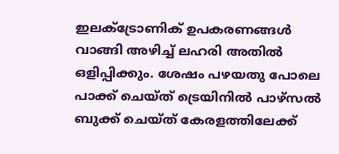ഇലക്ട്രോണിക് ഉപകരണങ്ങൾ വാങ്ങി അഴിച്ച് ലഹരി അതിൽ ഒളിപ്പിക്കും. ശേഷം പഴയതു പോലെ പാക്ക് ചെയ്ത് ട്രെയിനിൽ പാഴ്സൽ ബുക്ക് ചെയ്ത് കേരളത്തിലേക്ക്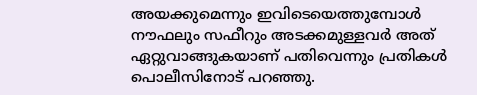അയക്കുമെന്നും ഇവിടെയെത്തുമ്പോൾ നൗഫലും സഫീറും അടക്കമുള്ളവർ അത് ഏറ്റുവാങ്ങുകയാണ് പതിവെന്നും പ്രതികൾ പൊലീസിനോട് പറഞ്ഞു.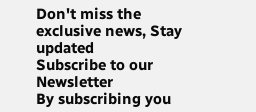Don't miss the exclusive news, Stay updated
Subscribe to our Newsletter
By subscribing you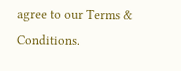agree to our Terms & Conditions.